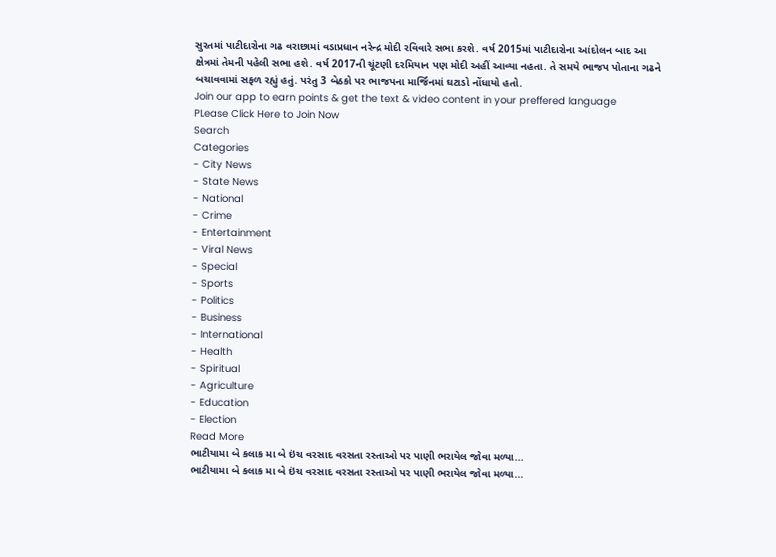સુરતમાં પાટીદારોના ગઢ વરાછામાં વડાપ્રધાન નરેન્દ્ર મોદી રવિવારે સભા કરશે. વર્ષ 2015માં પાટીદારોના આંદોલન બાદ આ ક્ષેત્રમાં તેમની પહેલી સભા હશે. વર્ષ 2017ની ચૂંટણી દરમિયાન પણ મોદી અહીં આવ્યા નહતા. તે સમયે ભાજપ પોતાના ગઢને બચાવવામાં સફળ રહ્યું હતું. પરંતુ 3 બેઠકો પર ભાજપના માર્જિનમાં ઘટાડો નોંધાયો હતો.
Join our app to earn points & get the text & video content in your preffered language
PLease Click Here to Join Now
Search
Categories
- City News
- State News
- National
- Crime
- Entertainment
- Viral News
- Special
- Sports
- Politics
- Business
- International
- Health
- Spiritual
- Agriculture
- Education
- Election
Read More
ભાટીયામા બે કલાક મા બે ઇંચ વરસાદ વરસતા રસ્તાઓ પર પાણી ભરાયેલ જોવા મળ્યા...
ભાટીયામા બે કલાક મા બે ઇંચ વરસાદ વરસતા રસ્તાઓ પર પાણી ભરાયેલ જોવા મળ્યા...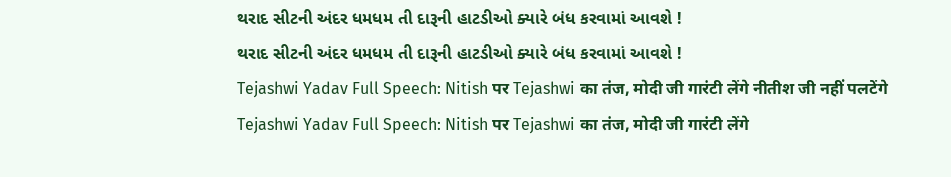થરાદ સીટની અંદર ધમધમ તી દારૂની હાટડીઓ ક્યારે બંધ કરવામાં આવશે !
થરાદ સીટની અંદર ધમધમ તી દારૂની હાટડીઓ ક્યારે બંધ કરવામાં આવશે !
Tejashwi Yadav Full Speech: Nitish पर Tejashwi का तंज, मोदी जी गारंटी लेंगे नीतीश जी नहीं पलटेंगे
Tejashwi Yadav Full Speech: Nitish पर Tejashwi का तंज, मोदी जी गारंटी लेंगे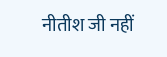नीतीश जी नहीं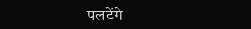पलटेंगे